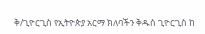ቅ/ጊዮርጊስ የኢትዮጵያ አርማ ክለባችን ቅዱስ ጊዮርጊስ ከ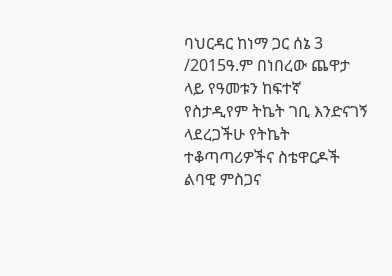ባህርዳር ከነማ ጋር ሰኔ 3 /2015ዓ.ም በነበረው ጨዋታ ላይ የዓመቱን ከፍተኛ የስታዲየም ትኬት ገቢ እንድናገኝ ላደረጋችሁ የትኬት ተቆጣጣሪዎችና ስቴዋርዶች ልባዊ ምስጋና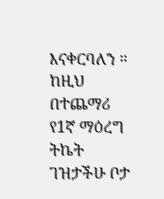እናቀርባለን ። ከዚህ በተጨማሪ የ1ኛ ማዕረግ ትኬት ገዝታችሁ ቦታ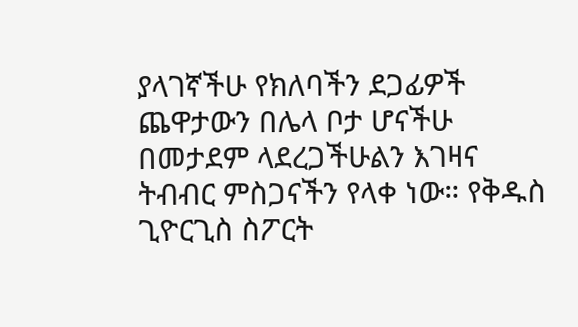ያላገኛችሁ የክለባችን ደጋፊዎች ጨዋታውን በሌላ ቦታ ሆናችሁ በመታደም ላደረጋችሁልን እገዛና ትብብር ምስጋናችን የላቀ ነው። የቅዱስ ጊዮርጊስ ስፖርት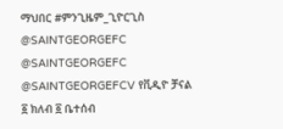ማህበር #ምንጊዜም_ጊዮርጊስ @SAINTGEORGEFC @SAINTGEORGEFC @SAINTGEORGEFCV የቪዲዮ ቻናል ፩ ክለብ ፩ ቤተሰብ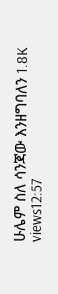ሁሌም ስለ ሳንጃው እንዘግባለን 1.8K views12:57